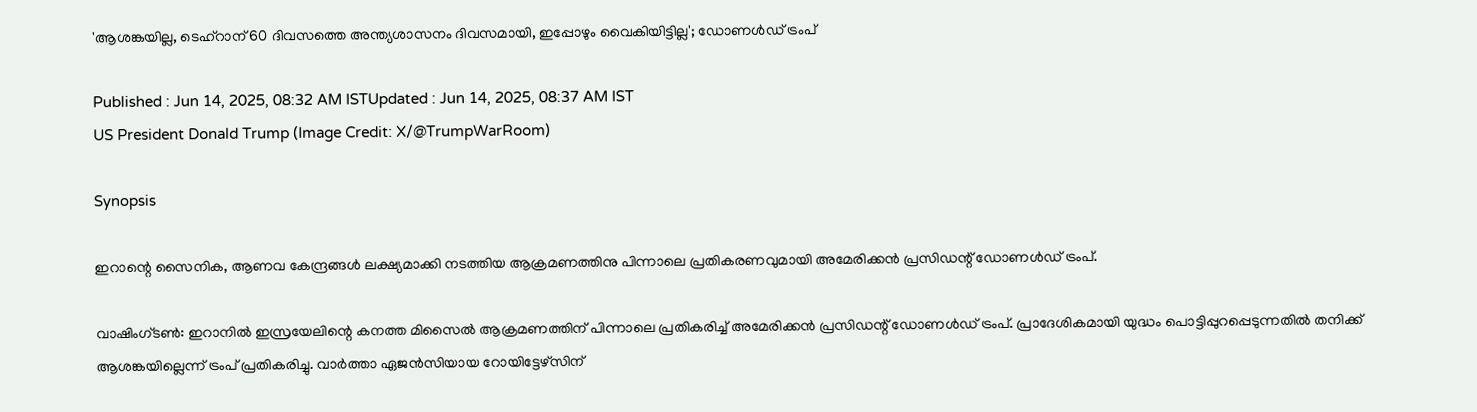'ആശങ്കയില്ല, ടെഹ്റാന് 60 ദിവസത്തെ അന്ത്യശാസനം ദിവസമായി, ഇപ്പോഴും വൈകിയിട്ടില്ല'; ഡോണൾഡ് ട്രംപ്

Published : Jun 14, 2025, 08:32 AM ISTUpdated : Jun 14, 2025, 08:37 AM IST
US President Donald Trump (Image Credit: X/@TrumpWarRoom)

Synopsis

ഇറാന്റെ സൈനിക, ആണവ കേന്ദ്രങ്ങൾ ലക്ഷ്യമാക്കി നടത്തിയ ആക്രമണത്തിനു പിന്നാലെ പ്രതികരണവുമായി അമേരിക്കൻ പ്രസി‍‍ഡന്റ് ഡോണൾഡ് ട്രംപ്.

വാഷിംഗ്ടൺ: ഇറാനിൽ ഇസ്രയേലിന്റെ കനത്ത മിസൈൽ ആക്രമണത്തിന് പിന്നാലെ പ്രതികരിച്ച് അമേരിക്കൻ പ്രസി‍‍ഡന്റ് ഡോണൾഡ് ട്രംപ്. പ്രാദേശികമായി യുദ്ധം പൊട്ടിപ്പുറപ്പെടുന്നതിൽ തനിക്ക് ആശങ്കയില്ലെന്ന് ട്രംപ് പ്രതികരിച്ചു. വാർത്താ ഏജൻസിയായ റോയിട്ടേഴ്‌സിന്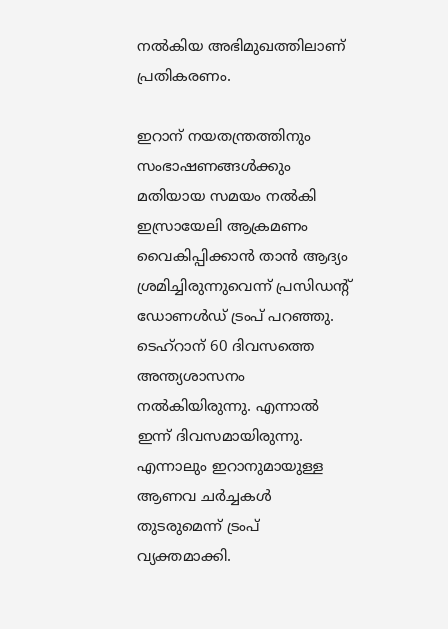നൽകിയ അഭിമുഖത്തിലാണ് പ്രതികരണം.

ഇറാന് നയതന്ത്രത്തിനും സംഭാഷണങ്ങൾക്കും മതിയായ സമയം നൽകി ഇസ്രായേലി ആക്രമണം വൈകിപ്പിക്കാൻ താൻ ആദ്യം ശ്രമിച്ചിരുന്നുവെന്ന് പ്രസിഡന്റ് ഡോണൾഡ് ട്രംപ് പറഞ്ഞു. ടെഹ്റാന് 60 ദിവസത്തെ അന്ത്യശാസനം നൽകിയിരുന്നു. എന്നാൽ ഇന്ന് ദിവസമായിരുന്നു. എന്നാലും ഇറാനുമായുള്ള ആണവ ചർച്ചകൾ തുടരുമെന്ന് ട്രംപ് വ്യക്തമാക്കി.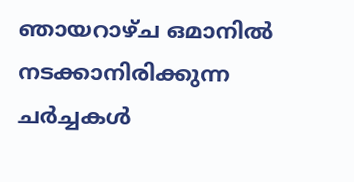ഞായറാഴ്ച ഒമാനിൽ നടക്കാനിരിക്കുന്ന ചർച്ചകൾ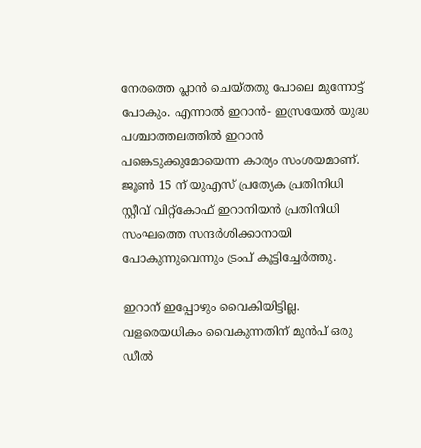നേരത്തെ പ്ലാൻ ചെയ്തതു പോലെ മുന്നോട്ട് പോകും. എന്നാൽ ഇറാൻ- ഇസ്രയേൽ യുദ്ധ പശ്ചാത്തലത്തിൽ ഇറാൻ പങ്കെടുക്കുമോയെന്ന കാര്യം സംശയമാണ്. ജൂൺ 15 ന് യുഎസ് പ്രത്യേക പ്രതിനിധി സ്റ്റീവ് വിറ്റ്കോഫ് ഇറാനിയൻ പ്രതിനിധി സംഘത്തെ സന്ദർശിക്കാനായി പോകുന്നുവെന്നും ട്രംപ് കൂട്ടിച്ചേ‍‌ർത്തു.

ഇറാന് ഇപ്പോഴും വൈകിയിട്ടില്ല. വളരെയധികം വൈകുന്നതിന് മുൻപ് ഒരു ഡീൽ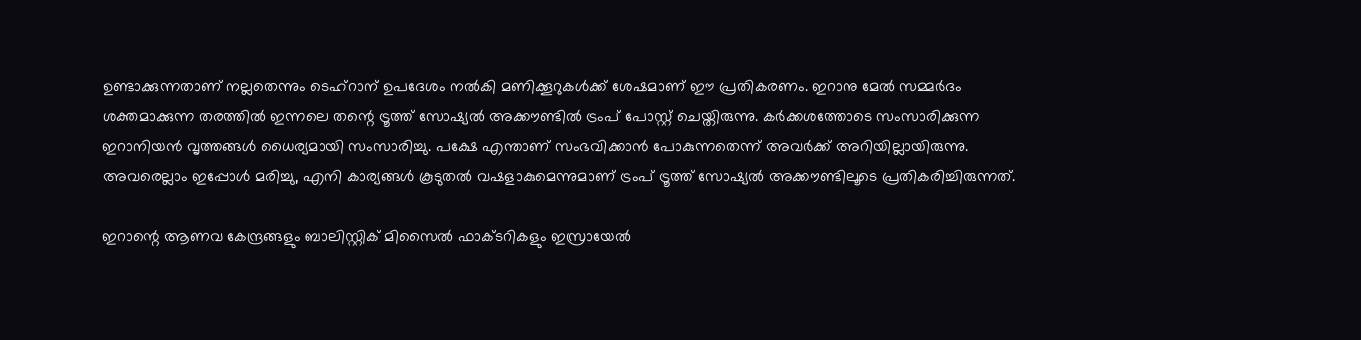ഉണ്ടാക്കുന്നതാണ് നല്ലതെന്നും ടെഹ്റാന് ഉപദേശം നൽകി മണിക്കൂറുകൾക്ക് ശേഷമാണ് ഈ പ്രതികരണം. ഇറാനു മേൽ സമ്മർദം ശക്തമാക്കുന്ന തരത്തിൽ ഇന്നലെ തന്റെ ട്രൂത്ത് സോഷ്യൽ അക്കൗണ്ടിൽ ട്രംപ് പോസ്റ്റ് ചെയ്തിരുന്നു. കർക്കശത്തോടെ സംസാരിക്കുന്ന ഇറാനിയൻ വൃത്തങ്ങൾ ധൈര്യമായി സംസാരിച്ചു. പക്ഷേ എന്താണ് സംഭവിക്കാൻ പോകുന്നതെന്ന് അവർക്ക് അറിയില്ലായിരുന്നു. അവരെല്ലാം ഇപ്പോൾ മരിച്ചു, എനി കാര്യങ്ങൾ കൂടുതൽ വഷളാകുമെന്നുമാണ് ട്രംപ് ട്രൂത്ത് സോഷ്യൽ അക്കൗണ്ടിലൂടെ പ്രതികരിച്ചിരുന്നത്.

ഇറാന്റെ ആണവ കേന്ദ്രങ്ങളും ബാലിസ്റ്റിക് മിസൈൽ ഫാക്ടറികളും ഇസ്രായേൽ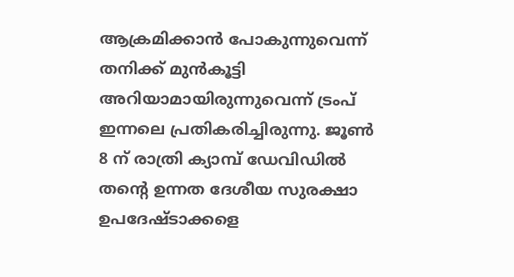ആക്രമിക്കാൻ പോകുന്നുവെന്ന് തനിക്ക് മുൻകൂട്ടി അറിയാമായിരുന്നുവെന്ന് ട്രംപ് ഇന്നലെ പ്രതികരിച്ചിരുന്നു. ജൂൺ 8 ന് രാത്രി ക്യാമ്പ് ഡേവിഡിൽ തന്റെ ഉന്നത ദേശീയ സുരക്ഷാ ഉപദേഷ്ടാക്കളെ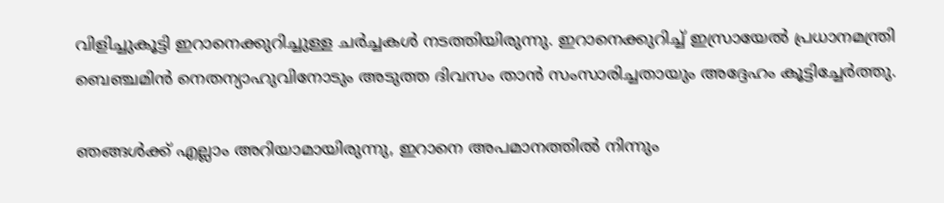വിളിച്ചുകൂട്ടി ഇറാനെക്കുറിച്ചുള്ള ചർച്ചകൾ നടത്തിയിരുന്നു. ഇറാനെക്കുറിച്ച് ഇസ്രായേൽ പ്രധാനമന്ത്രി ബെഞ്ചമിൻ നെതന്യാഹുവിനോടും അടുത്ത ദിവസം താൻ സംസാരിച്ചതായും അദ്ദേഹം കൂട്ടിച്ചേർത്തു.

ഞങ്ങൾക്ക് എല്ലാം അറിയാമായിരുന്നു, ഇറാനെ അപമാനത്തിൽ നിന്നും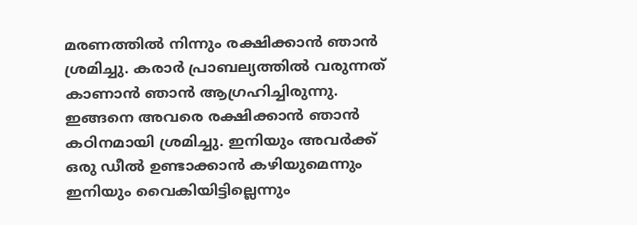മരണത്തിൽ നിന്നും രക്ഷിക്കാൻ ഞാൻ ശ്രമിച്ചു. കരാർ പ്രാബല്യത്തിൽ വരുന്നത് കാണാൻ ഞാൻ ആഗ്രഹിച്ചിരുന്നു. ഇങ്ങനെ അവരെ രക്ഷിക്കാൻ ‌ഞാൻ കഠിനമായി ശ്രമിച്ചു. ഇനിയും അവർക്ക് ഒരു ഡീൽ ഉണ്ടാക്കാൻ കഴിയുമെന്നും ഇനിയും വൈകിയിട്ടില്ലെന്നും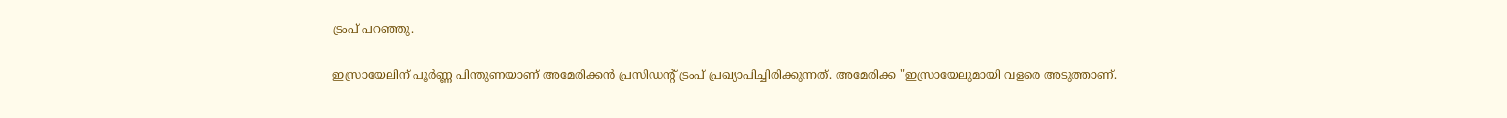ട്രംപ് പറഞ്ഞു.

ഇസ്രായേലിന് പൂർണ്ണ പിന്തുണയാണ് അമേരിക്കൻ പ്രസിഡന്റ് ട്രംപ് പ്രഖ്യാപിച്ചിരിക്കുന്നത്. അമേരിക്ക "ഇസ്രായേലുമായി വളരെ അടുത്താണ്.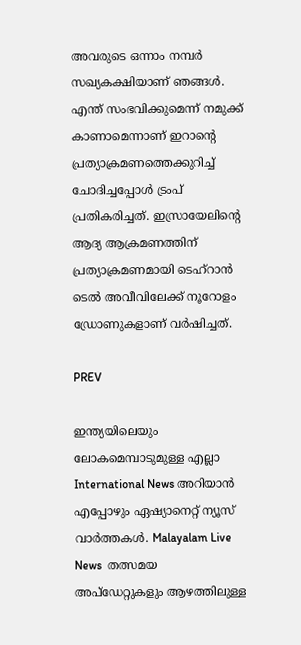അവരുടെ ഒന്നാം നമ്പർ സഖ്യകക്ഷിയാണ് ഞങ്ങൾ. എന്ത് സംഭവിക്കുമെന്ന് നമുക്ക് കാണാമെന്നാണ് ഇറാന്റെ പ്രത്യാക്രമണത്തെക്കുറിച്ച് ചോദിച്ചപ്പോൾ ട്രംപ് പ്രതികരിച്ചത്. ഇസ്രായേലിന്റെ ആദ്യ ആക്രമണത്തിന് പ്രത്യാക്രമണമായി ടെഹ്‌റാൻ ടെൽ അവീവിലേക്ക് നൂറോളം ഡ്രോണുകളാണ് വർഷിച്ചത്.

PREV

ഇന്ത്യയിലെയും ലോകമെമ്പാടുമുള്ള എല്ലാ International News അറിയാൻ എപ്പോഴും ഏഷ്യാനെറ്റ് ന്യൂസ് വാർത്തകൾ. Malayalam Live News  തത്സമയ അപ്‌ഡേറ്റുകളും ആഴത്തിലുള്ള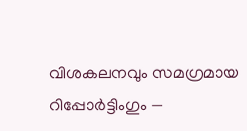വിശകലനവും സമഗ്രമായ റിപ്പോർട്ടിംഗും —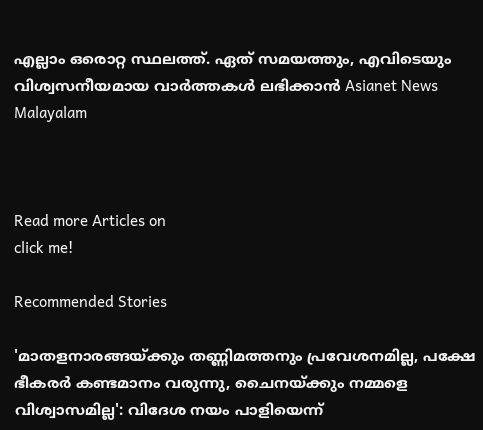എല്ലാം ഒരൊറ്റ സ്ഥലത്ത്. ഏത് സമയത്തും, എവിടെയും വിശ്വസനീയമായ വാർത്തകൾ ലഭിക്കാൻ Asianet News Malayalam



Read more Articles on
click me!

Recommended Stories

'മാതളനാരങ്ങയ്ക്കും തണ്ണിമത്തനും പ്രവേശനമില്ല, പക്ഷേ ഭീകരർ കണ്ടമാനം വരുന്നു, ചൈനയ്ക്കും നമ്മളെ വിശ്വാസമില്ല': വിദേശ നയം പാളിയെന്ന്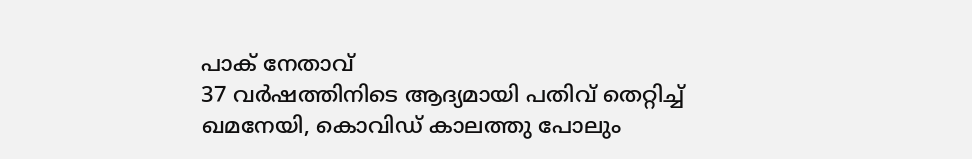പാക് നേതാവ്
37 വർഷത്തിനിടെ ആദ്യമായി പതിവ് തെറ്റിച്ച് ഖമനേയി, കൊവിഡ് കാലത്തു പോലും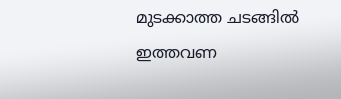മുടക്കാത്ത ചടങ്ങിൽ ഇത്തവണ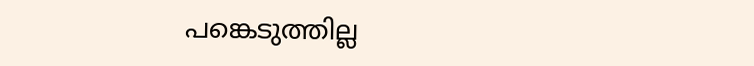പങ്കെടുത്തില്ല